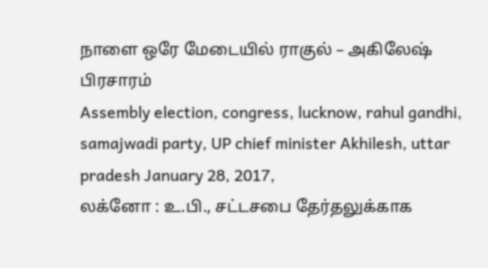நாளை ஒரே மேடையில் ராகுல் – அகிலேஷ் பிரசாரம்
Assembly election, congress, lucknow, rahul gandhi, samajwadi party, UP chief minister Akhilesh, uttar pradesh January 28, 2017,
லக்னோ : உ.பி., சட்டசபை தேர்தலுக்காக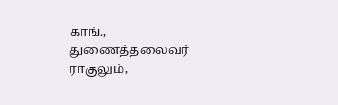காங்., துணைத்தலைவர் ராகுலும்,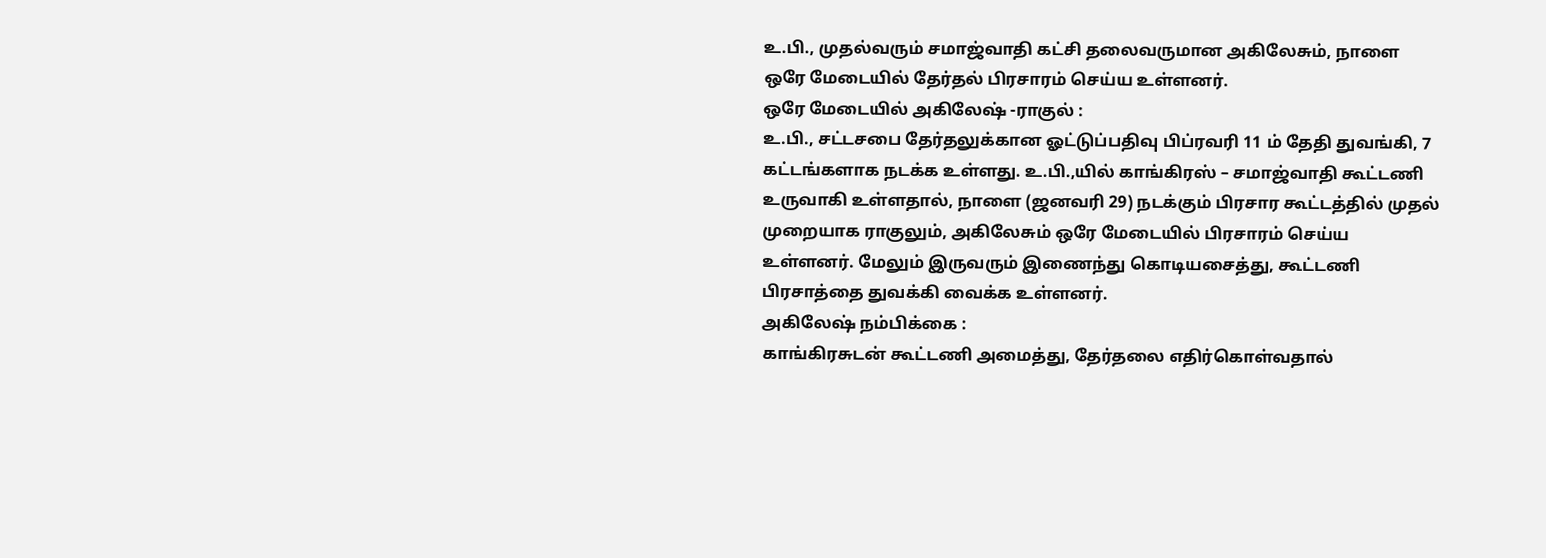உ.பி., முதல்வரும் சமாஜ்வாதி கட்சி தலைவருமான அகிலேசும், நாளை ஒரே மேடையில் தேர்தல் பிரசாரம் செய்ய உள்ளனர்.
ஒரே மேடையில் அகிலேஷ் -ராகுல் :
உ.பி., சட்டசபை தேர்தலுக்கான ஓட்டுப்பதிவு பிப்ரவரி 11 ம் தேதி துவங்கி, 7 கட்டங்களாக நடக்க உள்ளது. உ.பி.,யில் காங்கிரஸ் – சமாஜ்வாதி கூட்டணி உருவாகி உள்ளதால், நாளை (ஜனவரி 29) நடக்கும் பிரசார கூட்டத்தில் முதல் முறையாக ராகுலும், அகிலேசும் ஒரே மேடையில் பிரசாரம் செய்ய உள்ளனர். மேலும் இருவரும் இணைந்து கொடியசைத்து, கூட்டணி பிரசாத்தை துவக்கி வைக்க உள்ளனர்.
அகிலேஷ் நம்பிக்கை :
காங்கிரசுடன் கூட்டணி அமைத்து, தேர்தலை எதிர்கொள்வதால்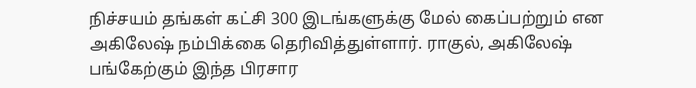நிச்சயம் தங்கள் கட்சி 300 இடங்களுக்கு மேல் கைப்பற்றும் என அகிலேஷ் நம்பிக்கை தெரிவித்துள்ளார். ராகுல், அகிலேஷ் பங்கேற்கும் இந்த பிரசார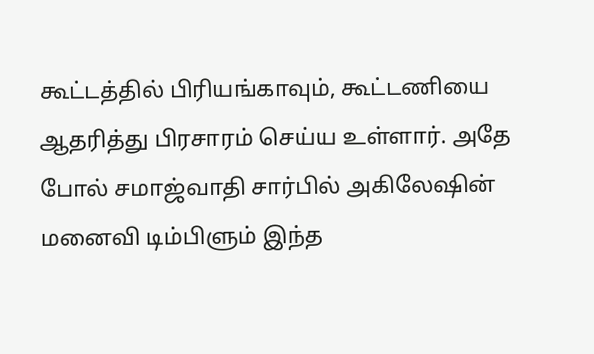கூட்டத்தில் பிரியங்காவும், கூட்டணியை ஆதரித்து பிரசாரம் செய்ய உள்ளார். அதே போல் சமாஜ்வாதி சார்பில் அகிலேஷின் மனைவி டிம்பிளும் இந்த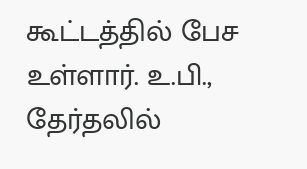கூட்டத்தில் பேச உள்ளார். உ.பி., தேர்தலில்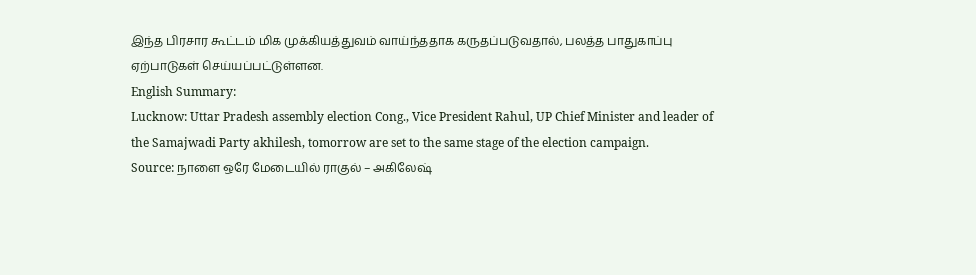இந்த பிரசார கூட்டம் மிக முக்கியத்துவம் வாய்ந்ததாக கருதப்படுவதால், பலத்த பாதுகாப்பு ஏற்பாடுகள் செய்யப்பட்டுள்ளன.
English Summary:
Lucknow: Uttar Pradesh assembly election Cong., Vice President Rahul, UP Chief Minister and leader of the Samajwadi Party akhilesh, tomorrow are set to the same stage of the election campaign.
Source: நாளை ஒரே மேடையில் ராகுல் – அகிலேஷ்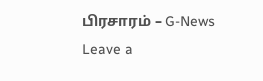பிரசாரம் – G-News
Leave a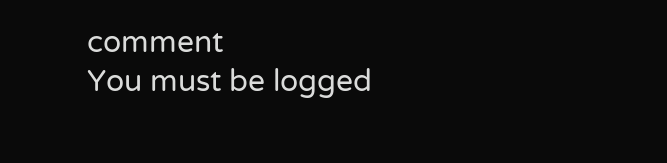comment
You must be logged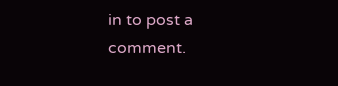in to post a comment.